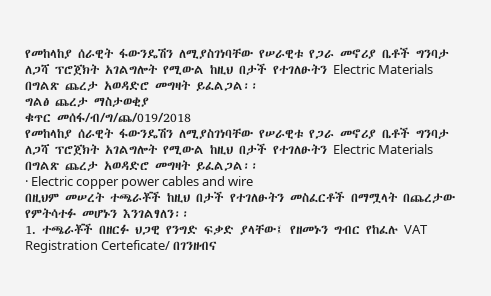የመከላከያ ሰራዊት ፋውንዴሽን ለሚያስገነባቸው የሠራዊቱ የጋራ መኖሪያ ቤቶች ግንባታ ለጋሻ ፕሮጀክት አገልግሎት የሚውል ከዚህ በታች የተገለፁትን Electric Materials በግልጽ ጨረታ አወዳድሮ መግዛት ይፈልጋል፡፡
ግልፅ ጨረታ ማስታወቂያ
ቁጥር መሰፋ/ብ/ግ/ጨ/019/2018
የመከላከያ ሰራዊት ፋውንዴሽን ለሚያስገነባቸው የሠራዊቱ የጋራ መኖሪያ ቤቶች ግንባታ ለጋሻ ፕሮጀክት አገልግሎት የሚውል ከዚህ በታች የተገለፁትን Electric Materials በግልጽ ጨረታ አወዳድሮ መግዛት ይፈልጋል፡፡
· Electric copper power cables and wire
በዚህም መሠረት ተጫራቾች ከዚህ በታች የተገለፁትን መስፈርቶች በማሟላት በጨረታው የምትሳተፉ መሆኑን እንገልፃለን፡፡
1. ተጫራቾች በዘርፉ ህጋዊ የንግድ ፍቃድ ያላቸው፤ የዘመኑን ግብር የከፈሉ VAT Registration Certeficate/ በገንዘብና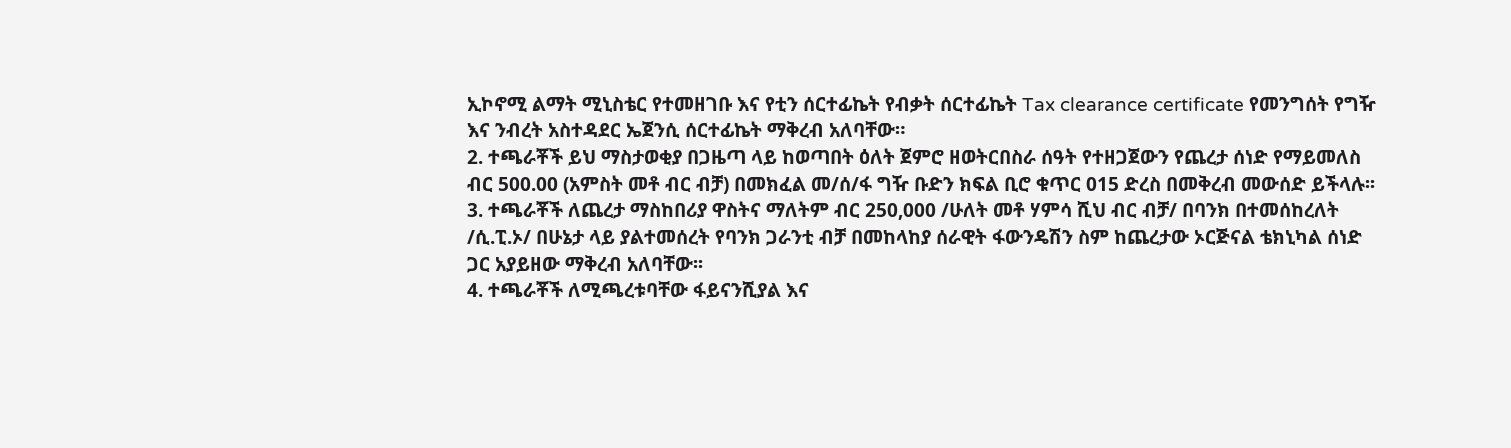ኢኮኖሚ ልማት ሚኒስቴር የተመዘገቡ እና የቲን ሰርተፊኬት የብቃት ሰርተፊኬት Tax clearance certificate የመንግሰት የግዥ እና ንብረት አስተዳደር ኤጀንሲ ሰርተፊኬት ማቅረብ አለባቸው።
2. ተጫራቾች ይህ ማስታወቂያ በጋዜጣ ላይ ከወጣበት ዕለት ጀምሮ ዘወትርበስራ ሰዓት የተዘጋጀውን የጨረታ ሰነድ የማይመለስ ብር 500.00 (አምስት መቶ ብር ብቻ) በመክፈል መ/ሰ/ፋ ግዥ ቡድን ክፍል ቢሮ ቁጥር 015 ድረስ በመቅረብ መውሰድ ይችላሉ፡፡
3. ተጫራቾች ለጨረታ ማስከበሪያ ዋስትና ማለትም ብር 250,000 /ሁለት መቶ ሃምሳ ሺህ ብር ብቻ/ በባንክ በተመሰከረለት /ሲ.ፒ.ኦ/ በሁኔታ ላይ ያልተመሰረት የባንክ ጋራንቲ ብቻ በመከላከያ ሰራዊት ፋውንዴሽን ስም ከጨረታው ኦርጅናል ቴክኒካል ሰነድ ጋር አያይዘው ማቅረብ አለባቸው፡፡
4. ተጫራቾች ለሚጫረቱባቸው ፋይናንሺያል እና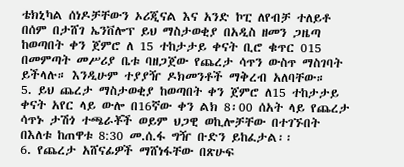ቴክኒካል ሰነዶቻቸውን ኦሪጂናል እና አንድ ኮፒ ለየብቻ ተለይቶ በሰም በታሸገ ኤንቨሎፕ ይህ ማስታወቂያ በአዲስ ዘመን ጋዜጣ ከወጣበት ቀን ጀምሮ ለ 15 ተከታታይ ቀናት ቢሮ ቁጥር 015 በመምጣት መሥሪያ ቤቱ ባዘጋጀው የጨረታ ሳጥን ውስጥ ማስገባት ይችላሉ። እንዲሁም ተያያዥ ዶክመንቶች ማቅረብ አለባቸው።
5. ይህ ጨረታ ማስታወቂያ ከወጣበት ቀን ጀምሮ ለ15 ተከታታይ ቀናት አየር ላይ ውሎ በ16ኛው ቀን ልክ 8፡00 ሰአት ላይ የጨረታ ሳጥኑ ታሽጎ ተጫራቾች ወይም ህጋዊ ወኪሎቻቸው በተገኙበት በእለቱ ከጠዋቱ 8:30 መ.ሰ.ፋ ግዥ ቡድን ይከፈታል፡፡
6. የጨረታ አሸናፊዎች ማሸነፋቸው በጽሁፍ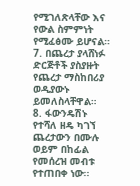የሚገለጽላቸው እና የውል ስምምነት የሚፈፅሙ ይሆናል።
7. በጨረታ ያላሸነፉ ድርጅቶች ያስያዙት የጨረታ ማስከበሪያ ወዲያውኑ ይመለስላቸዋል።
8. ፋውንዴሽኑ የተሻለ ዘዴ ካገኘ ጨረታውን በሙሉ ወይም በከፊል የመሰረዝ መብቱ የተጠበቀ ነው፡፡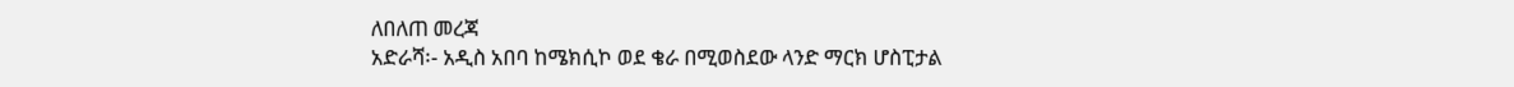ለበለጠ መረጃ
አድራሻ፡- አዲስ አበባ ከሜክሲኮ ወደ ቄራ በሚወስደው ላንድ ማርክ ሆስፒታል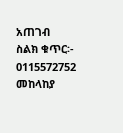አጠገብ
ስልክ ቁጥር፡- 0115572752
መከላከያ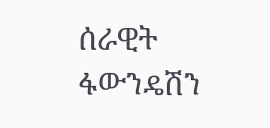ሰራዊት ፋውንዴሽን